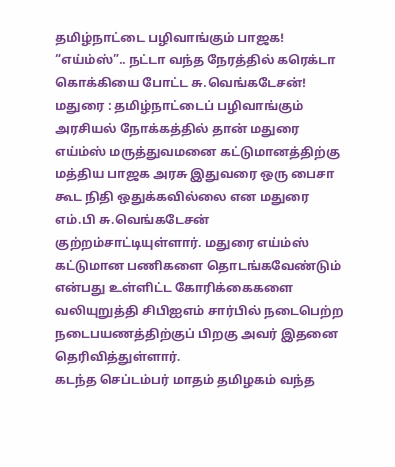தமிழ்நாட்டை பழிவாங்கும் பாஜக! “எய்ம்ஸ்”.. நட்டா வந்த நேரத்தில் கரெக்டா கொக்கியை போட்ட சு.வெங்கடேசன்!
மதுரை : தமிழ்நாட்டைப் பழிவாங்கும் அரசியல் நோக்கத்தில் தான் மதுரை எய்ம்ஸ் மருத்துவமனை கட்டுமானத்திற்கு மத்திய பாஜக அரசு இதுவரை ஒரு பைசா கூட நிதி ஒதுக்கவில்லை என மதுரை எம்.பி சு.வெங்கடேசன் குற்றம்சாட்டியுள்ளார். மதுரை எய்ம்ஸ் கட்டுமான பணிகளை தொடங்கவேண்டும் என்பது உள்ளிட்ட கோரிக்கைகளை வலியுறுத்தி சிபிஐஎம் சார்பில் நடைபெற்ற நடைபயணத்திற்குப் பிறகு அவர் இதனை தெரிவித்துள்ளார்.
கடந்த செப்டம்பர் மாதம் தமிழகம் வந்த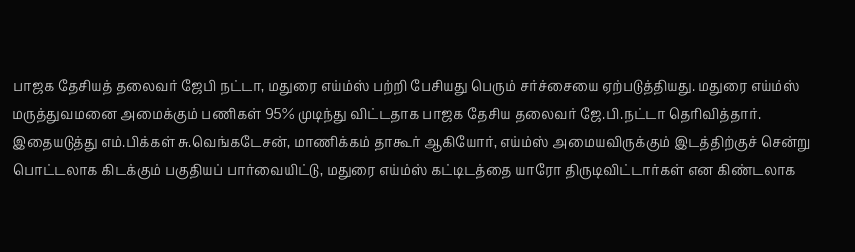பாஜக தேசியத் தலைவர் ஜேபி நட்டா, மதுரை எய்ம்ஸ் பற்றி பேசியது பெரும் சர்ச்சையை ஏற்படுத்தியது. மதுரை எய்ம்ஸ் மருத்துவமனை அமைக்கும் பணிகள் 95% முடிந்து விட்டதாக பாஜக தேசிய தலைவர் ஜே.பி.நட்டா தெரிவித்தார்.
இதையடுத்து எம்.பிக்கள் சு.வெங்கடேசன், மாணிக்கம் தாகூர் ஆகியோர், எய்ம்ஸ் அமையவிருக்கும் இடத்திற்குச் சென்று பொட்டலாக கிடக்கும் பகுதியப் பார்வையிட்டு, மதுரை எய்ம்ஸ் கட்டிடத்தை யாரோ திருடிவிட்டார்கள் என கிண்டலாக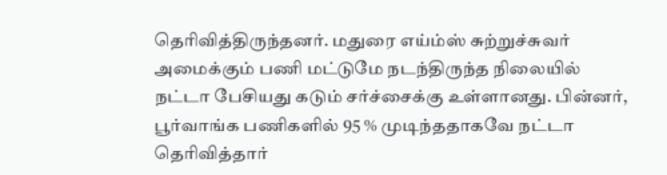தெரிவித்திருந்தனர். மதுரை எய்ம்ஸ் சுற்றுச்சுவர் அமைக்கும் பணி மட்டுமே நடந்திருந்த நிலையில் நட்டா பேசியது கடும் சர்ச்சைக்கு உள்ளானது. பின்னர், பூர்வாங்க பணிகளில் 95 % முடிந்ததாகவே நட்டா தெரிவித்தார்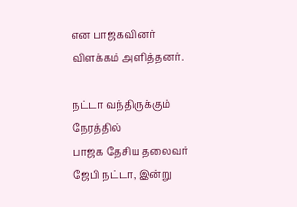என பாஜகவினர் விளக்கம் அளித்தனர்.

நட்டா வந்திருக்கும் நேரத்தில்
பாஜக தேசிய தலைவர் ஜேபி நட்டா, இன்று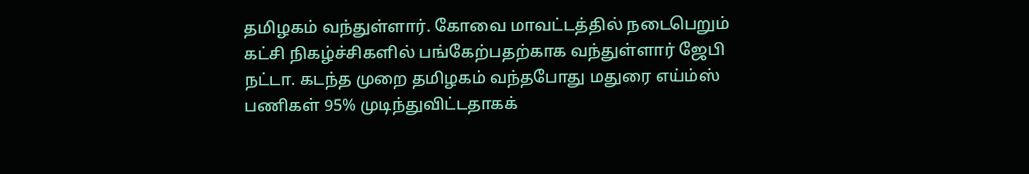தமிழகம் வந்துள்ளார். கோவை மாவட்டத்தில் நடைபெறும் கட்சி நிகழ்ச்சிகளில் பங்கேற்பதற்காக வந்துள்ளார் ஜேபி நட்டா. கடந்த முறை தமிழகம் வந்தபோது மதுரை எய்ம்ஸ் பணிகள் 95% முடிந்துவிட்டதாகக்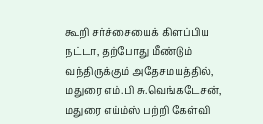கூறி சர்ச்சையைக் கிளப்பிய நட்டா, தற்போது மீண்டும் வந்திருக்கும் அதேசமயத்தில், மதுரை எம்.பி சு.வெங்கடேசன், மதுரை எய்ம்ஸ் பற்றி கேள்வி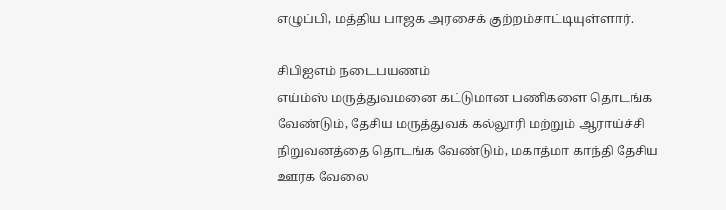எழுப்பி, மத்திய பாஜக அரசைக் குற்றம்சாட்டியுள்ளார்.

சிபிஐஎம் நடைபயணம்
எய்ம்ஸ் மருத்துவமனை கட்டுமான பணிகளை தொடங்க வேண்டும், தேசிய மருத்துவக் கல்லூரி மற்றும் ஆராய்ச்சி நிறுவனத்தை தொடங்க வேண்டும், மகாத்மா காந்தி தேசிய ஊரக வேலை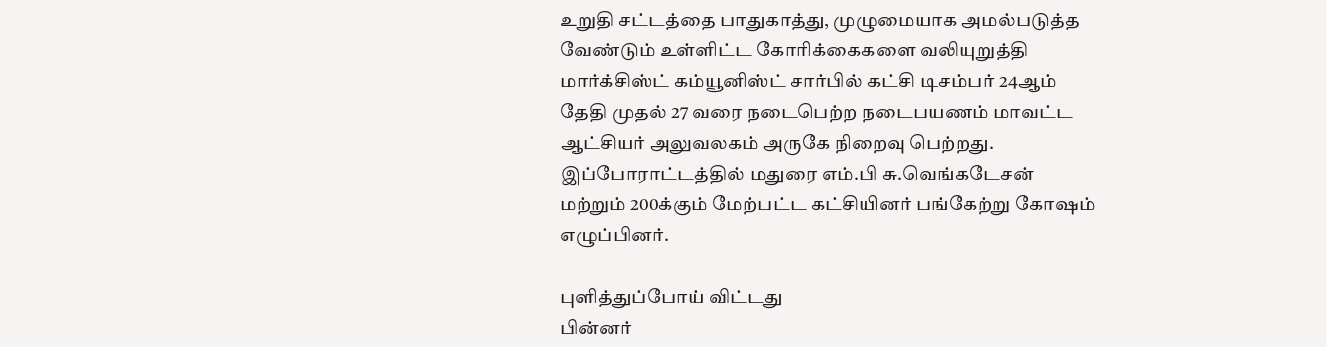உறுதி சட்டத்தை பாதுகாத்து, முழுமையாக அமல்படுத்த வேண்டும் உள்ளிட்ட கோரிக்கைகளை வலியுறுத்தி மார்க்சிஸ்ட் கம்யூனிஸ்ட் சார்பில் கட்சி டிசம்பர் 24ஆம் தேதி முதல் 27 வரை நடைபெற்ற நடைபயணம் மாவட்ட ஆட்சியர் அலுவலகம் அருகே நிறைவு பெற்றது. இப்போராட்டத்தில் மதுரை எம்.பி சு.வெங்கடேசன் மற்றும் 200க்கும் மேற்பட்ட கட்சியினர் பங்கேற்று கோஷம் எழுப்பினர்.

புளித்துப்போய் விட்டது
பின்னர்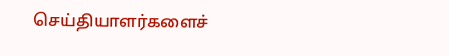செய்தியாளர்களைச்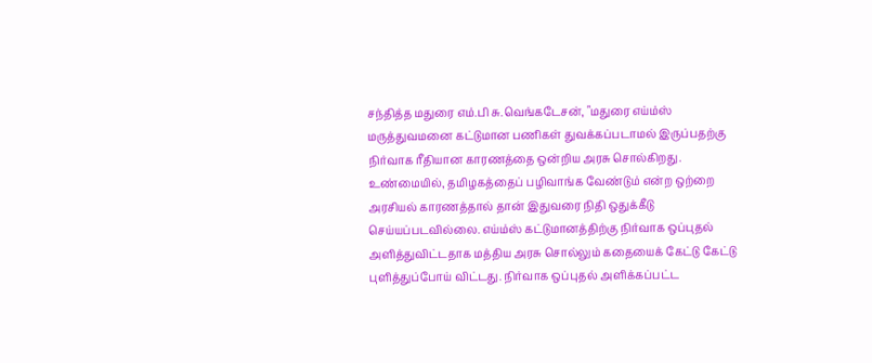சந்தித்த மதுரை எம்.பி சு.வெங்கடேசன், "மதுரை எய்ம்ஸ் மருத்துவமனை கட்டுமான பணிகள் துவக்கப்படாமல் இருப்பதற்கு நிர்வாக ரீதியான காரணத்தை ஒன்றிய அரசு சொல்கிறது. உண்மையில், தமிழகத்தைப் பழிவாங்க வேண்டும் என்ற ஒற்றை அரசியல் காரணத்தால் தான் இதுவரை நிதி ஒதுக்கீடு செய்யப்படவில்லை. எய்ம்ஸ் கட்டுமானத்திற்கு நிர்வாக ஒப்புதல் அளித்துவிட்டதாக மத்திய அரசு சொல்லும் கதையைக் கேட்டு கேட்டு புளித்துப்போய் விட்டது. நிர்வாக ஒப்புதல் அளிக்கப்பட்ட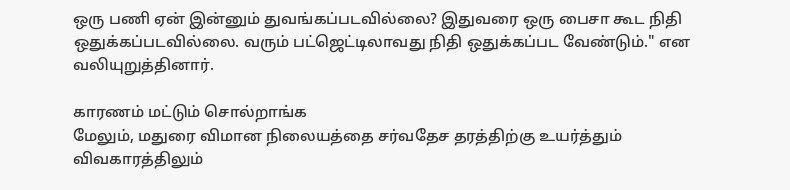ஒரு பணி ஏன் இன்னும் துவங்கப்படவில்லை? இதுவரை ஒரு பைசா கூட நிதி ஒதுக்கப்படவில்லை. வரும் பட்ஜெட்டிலாவது நிதி ஒதுக்கப்பட வேண்டும்." என வலியுறுத்தினார்.

காரணம் மட்டும் சொல்றாங்க
மேலும், மதுரை விமான நிலையத்தை சர்வதேச தரத்திற்கு உயர்த்தும் விவகாரத்திலும்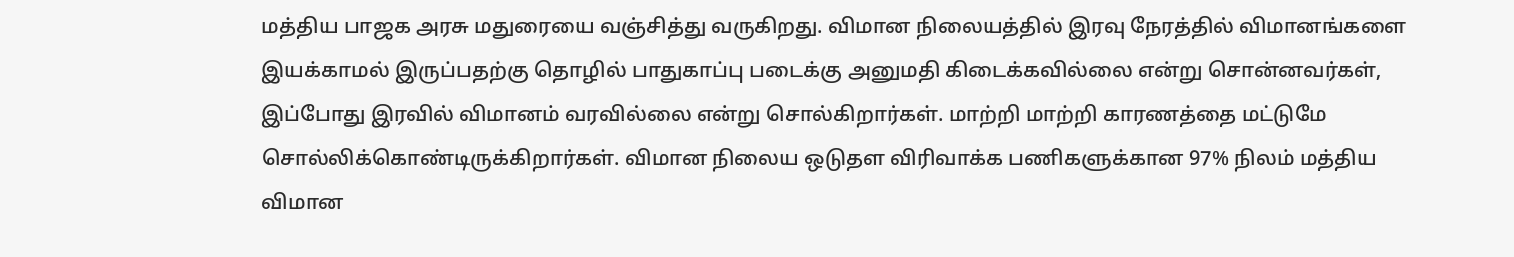மத்திய பாஜக அரசு மதுரையை வஞ்சித்து வருகிறது. விமான நிலையத்தில் இரவு நேரத்தில் விமானங்களை இயக்காமல் இருப்பதற்கு தொழில் பாதுகாப்பு படைக்கு அனுமதி கிடைக்கவில்லை என்று சொன்னவர்கள், இப்போது இரவில் விமானம் வரவில்லை என்று சொல்கிறார்கள். மாற்றி மாற்றி காரணத்தை மட்டுமே சொல்லிக்கொண்டிருக்கிறார்கள். விமான நிலைய ஒடுதள விரிவாக்க பணிகளுக்கான 97% நிலம் மத்திய விமான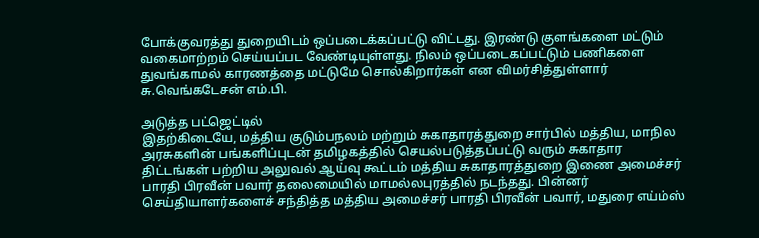போக்குவரத்து துறையிடம் ஒப்படைக்கப்பட்டு விட்டது. இரண்டு குளங்களை மட்டும் வகைமாற்றம் செய்யப்பட வேண்டியுள்ளது. நிலம் ஒப்படைகப்பட்டும் பணிகளை துவங்காமல் காரணத்தை மட்டுமே சொல்கிறார்கள் என விமர்சித்துள்ளார் சு.வெங்கடேசன் எம்.பி.

அடுத்த பட்ஜெட்டில்
இதற்கிடையே, மத்திய குடும்பநலம் மற்றும் சுகாதாரத்துறை சார்பில் மத்திய, மாநில அரசுகளின் பங்களிப்புடன் தமிழகத்தில் செயல்படுத்தப்பட்டு வரும் சுகாதார திட்டங்கள் பற்றிய அலுவல் ஆய்வு கூட்டம் மத்திய சுகாதாரத்துறை இணை அமைச்சர் பாரதி பிரவீன் பவார் தலைமையில் மாமல்லபுரத்தில் நடந்தது. பின்னர் செய்தியாளர்களைச் சந்தித்த மத்திய அமைச்சர் பாரதி பிரவீன் பவார், மதுரை எய்ம்ஸ்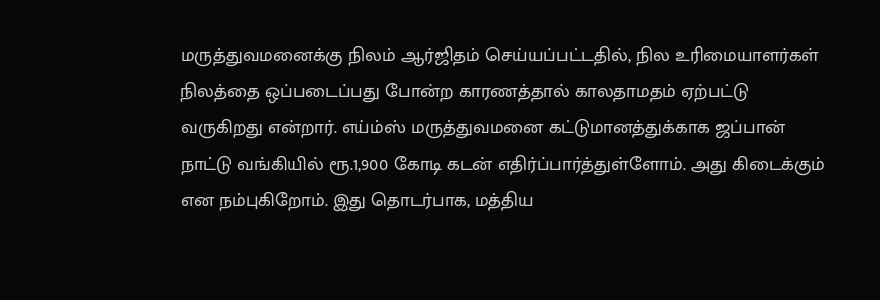மருத்துவமனைக்கு நிலம் ஆர்ஜிதம் செய்யப்பட்டதில், நில உரிமையாளர்கள் நிலத்தை ஒப்படைப்பது போன்ற காரணத்தால் காலதாமதம் ஏற்பட்டு வருகிறது என்றார். எய்ம்ஸ் மருத்துவமனை கட்டுமானத்துக்காக ஜப்பான் நாட்டு வங்கியில் ரூ.1,900 கோடி கடன் எதிர்ப்பார்த்துள்ளோம். அது கிடைக்கும் என நம்புகிறோம். இது தொடர்பாக, மத்திய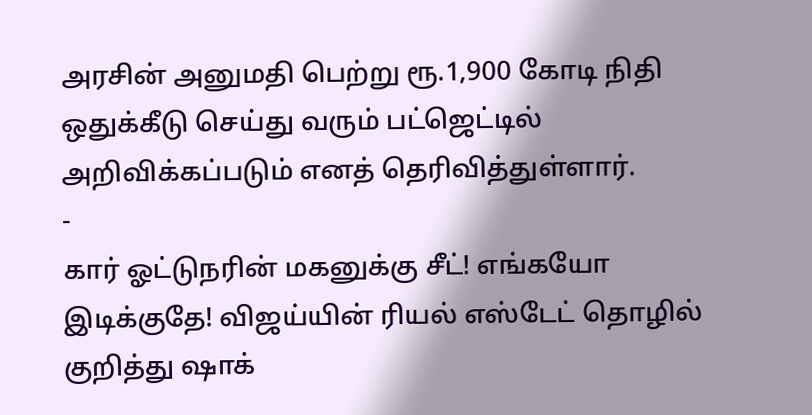அரசின் அனுமதி பெற்று ரூ.1,900 கோடி நிதி ஒதுக்கீடு செய்து வரும் பட்ஜெட்டில் அறிவிக்கப்படும் எனத் தெரிவித்துள்ளார்.
-
கார் ஓட்டுநரின் மகனுக்கு சீட்! எங்கயோ இடிக்குதே! விஜய்யின் ரியல் எஸ்டேட் தொழில் குறித்து ஷாக்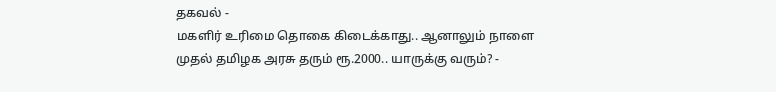தகவல் -
மகளிர் உரிமை தொகை கிடைக்காது.. ஆனாலும் நாளை முதல் தமிழக அரசு தரும் ரூ.2000.. யாருக்கு வரும்? -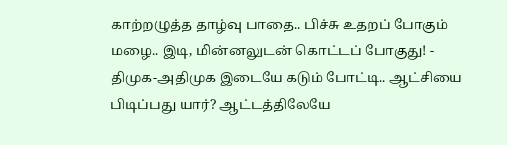காற்றழுத்த தாழ்வு பாதை.. பிச்சு உதறப் போகும் மழை.. இடி, மின்னலுடன் கொட்டப் போகுது! -
திமுக-அதிமுக இடையே கடும் போட்டி.. ஆட்சியை பிடிப்பது யார்? ஆட்டத்திலேயே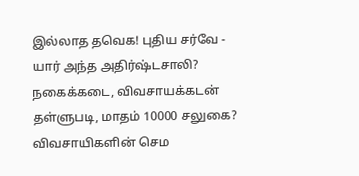இல்லாத தவெக! புதிய சர்வே -
யார் அந்த அதிர்ஷ்டசாலி? நகைக்கடை, விவசாயக்கடன் தள்ளுபடி, மாதம் 10000 சலுகை? விவசாயிகளின் செம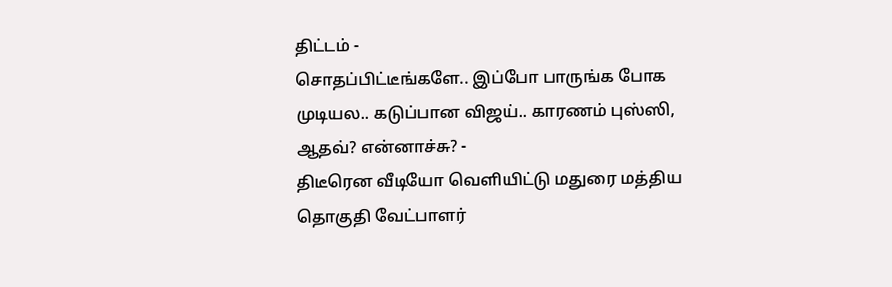திட்டம் -
சொதப்பிட்டீங்களே.. இப்போ பாருங்க போக முடியல.. கடுப்பான விஜய்.. காரணம் புஸ்ஸி, ஆதவ்? என்னாச்சு? -
திடீரென வீடியோ வெளியிட்டு மதுரை மத்திய தொகுதி வேட்பாளர்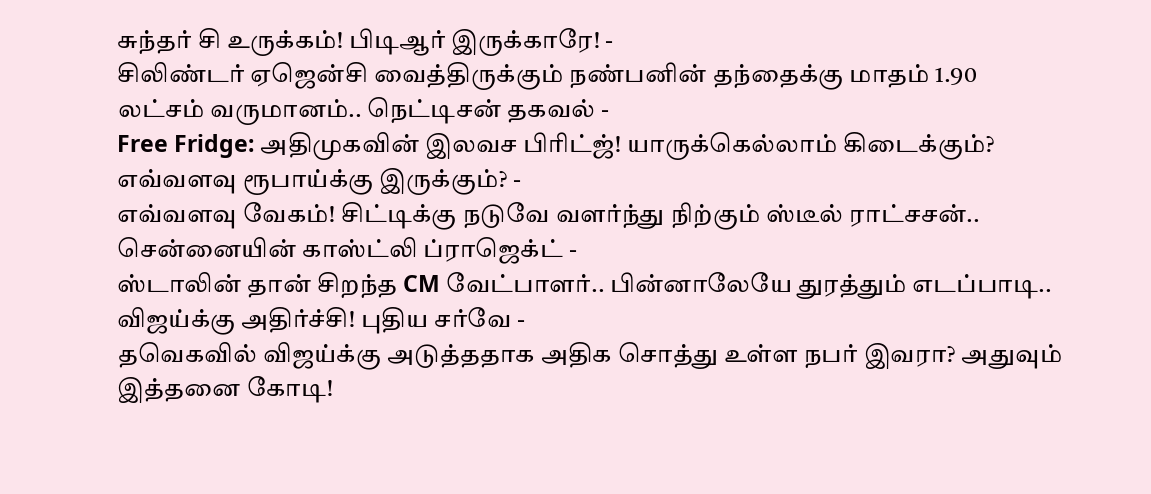சுந்தர் சி உருக்கம்! பிடிஆர் இருக்காரே! -
சிலிண்டர் ஏஜென்சி வைத்திருக்கும் நண்பனின் தந்தைக்கு மாதம் 1.90 லட்சம் வருமானம்.. நெட்டிசன் தகவல் -
Free Fridge: அதிமுகவின் இலவச பிரிட்ஜ்! யாருக்கெல்லாம் கிடைக்கும்? எவ்வளவு ரூபாய்க்கு இருக்கும்? -
எவ்வளவு வேகம்! சிட்டிக்கு நடுவே வளர்ந்து நிற்கும் ஸ்டீல் ராட்சசன்.. சென்னையின் காஸ்ட்லி ப்ராஜெக்ட் -
ஸ்டாலின் தான் சிறந்த CM வேட்பாளர்.. பின்னாலேயே துரத்தும் எடப்பாடி.. விஜய்க்கு அதிர்ச்சி! புதிய சர்வே -
தவெகவில் விஜய்க்கு அடுத்ததாக அதிக சொத்து உள்ள நபர் இவரா? அதுவும் இத்தனை கோடி!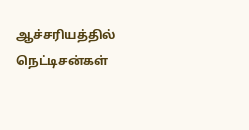ஆச்சரியத்தில் நெட்டிசன்கள்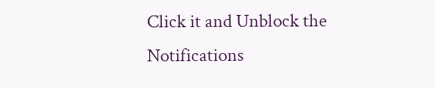Click it and Unblock the Notifications